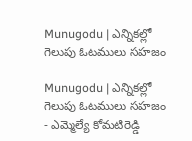Munugodu | ఎన్నికల్లో గెలుపు ఓటములు సహజం

Munugodu | ఎన్నికల్లో గెలుపు ఓటములు సహజం
- ఎమ్మెల్యే కోమటిరెడ్డి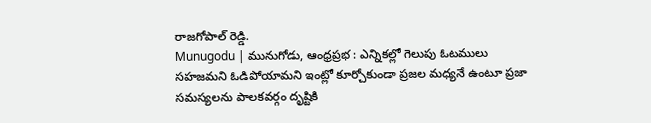రాజగోపాల్ రెడ్డి.
Munugodu | మునుగోడు, ఆంధ్రప్రభ : ఎన్నికల్లో గెలుపు ఓటములు సహజమని ఓడిపోయామని ఇంట్లో కూర్చోకుండా ప్రజల మధ్యనే ఉంటూ ప్రజా సమస్యలను పాలకవర్గం దృష్టికి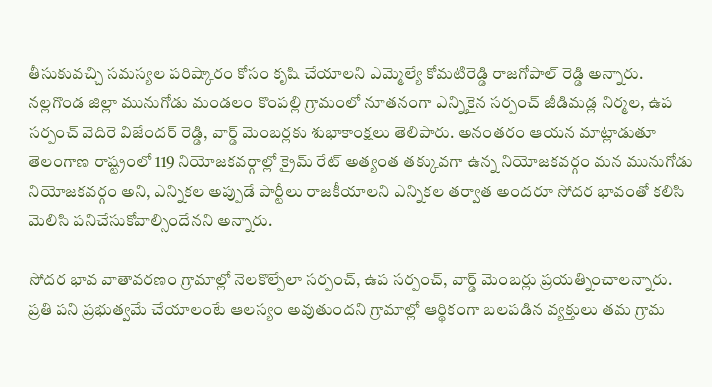తీసుకువచ్చి సమస్యల పరిష్కారం కోసం కృషి చేయాలని ఎమ్మెల్యే కోమటిరెడ్డి రాజగోపాల్ రెడ్డి అన్నారు. నల్లగొండ జిల్లా మునుగోడు మండలం కొంపల్లి గ్రామంలో నూతనంగా ఎన్నికైన సర్పంచ్ జీడిమడ్ల నిర్మల, ఉప సర్పంచ్ వెదిరె విజేందర్ రెడ్డి, వార్డ్ మెంబర్లకు శుభాకాంక్షలు తెలిపారు. అనంతరం ఆయన మాట్లాడుతూ తెలంగాణ రాష్ట్రంలో 119 నియోజకవర్గాల్లో క్రైమ్ రేట్ అత్యంత తక్కువగా ఉన్న నియోజకవర్గం మన మునుగోడు నియోజకవర్గం అని, ఎన్నికల అప్పుడే పార్టీలు రాజకీయాలని ఎన్నికల తర్వాత అందరూ సోదర భావంతో కలిసి మెలిసి పనిచేసుకోవాల్సిందేనని అన్నారు.

సోదర భావ వాతావరణం గ్రామాల్లో నెలకొల్పేలా సర్పంచ్, ఉప సర్పంచ్, వార్డ్ మెంబర్లు ప్రయత్నించాలన్నారు. ప్రతి పని ప్రభుత్వమే చేయాలంటే ఆలస్యం అవుతుందని గ్రామాల్లో ఆర్థికంగా బలపడిన వ్యక్తులు తమ గ్రామ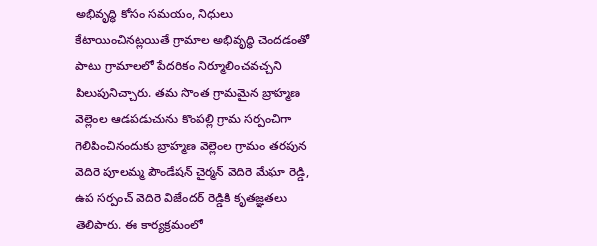అభివృద్ధి కోసం సమయం, నిధులు కేటాయించినట్లయితే గ్రామాల అభివృద్ధి చెందడంతో పాటు గ్రామాలలో పేదరికం నిర్మూలించవచ్చని పిలుపునిచ్చారు. తమ సొంత గ్రామమైన బ్రాహ్మణ వెల్లెంల ఆడపడుచును కొంపల్లి గ్రామ సర్పంచిగా గెలిపించినందుకు బ్రాహ్మణ వెల్లెంల గ్రామం తరపున వెదిరె పూలమ్మ పౌండేషన్ చైర్మన్ వెదిరె మేఘా రెడ్డి, ఉప సర్పంచ్ వెదిరె విజేందర్ రెడ్డికి కృతజ్ఞతలు తెలిపారు. ఈ కార్యక్రమంలో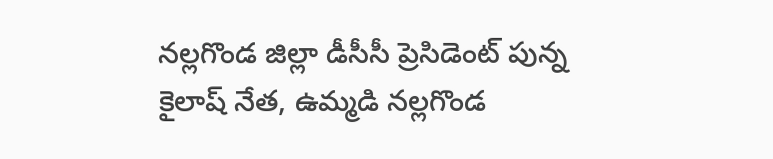నల్లగొండ జిల్లా డీసీసీ ప్రెసిడెంట్ పున్న కైలాష్ నేత, ఉమ్మడి నల్లగొండ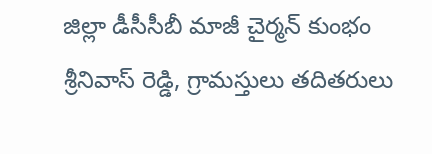జిల్లా డీసీసీబీ మాజీ చైర్మన్ కుంభం శ్రీనివాస్ రెడ్డి, గ్రామస్తులు తదితరులు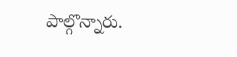పాల్గొన్నారు.